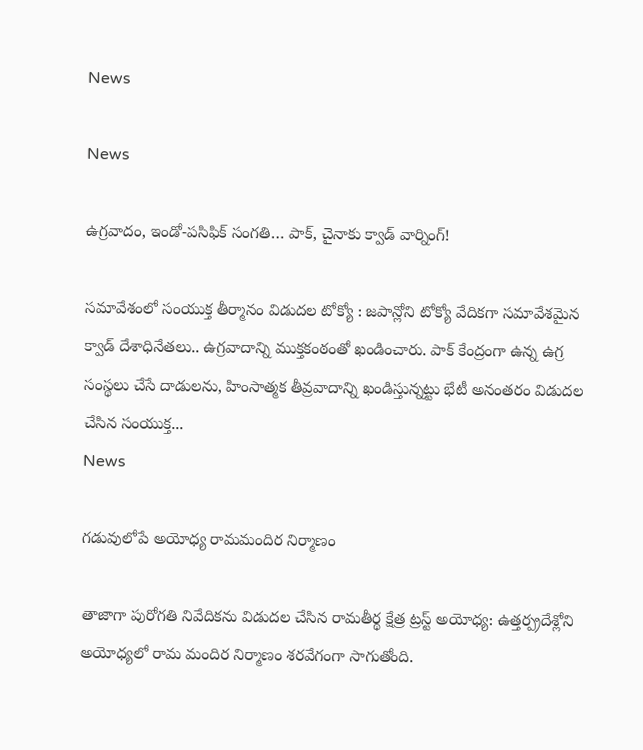News

News

ఉగ్ర‌వాదం, ఇండో-ప‌సిఫిక్ సంగ‌తి… పాక్‌, చైనాకు క్వాడ్ వార్నింగ్‌!

స‌మావేశంలో సంయుక్త తీర్మానం విడుద‌ల‌ టోక్యో : జపాన్లోని టోక్యో వేదికగా సమావేశమైన క్వాడ్ దేశాధినేతలు.. ఉగ్రవాదాన్ని ముక్తకంఠంతో ఖండించారు. పాక్ కేంద్రంగా ఉన్న ఉగ్ర సంస్థలు చేసే దాడులను, హింసాత్మక తీవ్రవాదాన్ని ఖండిస్తున్నట్టు భేటీ అనంతరం విడుదల చేసిన సంయుక్త...
News

గడువులోపే అయోధ్య రామమందిర నిర్మాణం

తాజాగా పురోగతి నివేదికను విడుదల చేసిన రామతీర్థ క్షేత్ర ట్రస్ట్ అయోధ్య‌: ఉత్తర్ప్రదేశ్లోని అయోధ్యలో రామ మందిర నిర్మాణం శరవేగంగా సాగుతోంది.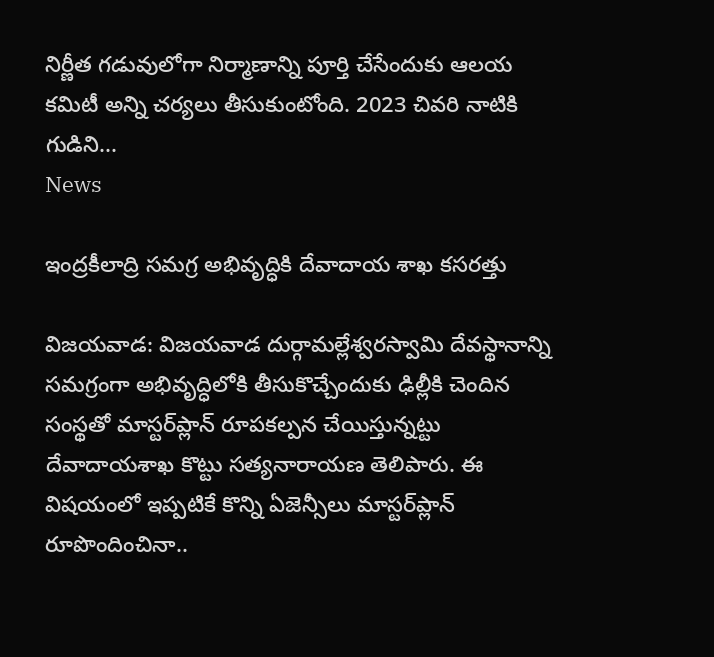నిర్ణీత గడువులోగా నిర్మాణాన్ని పూర్తి చేసేందుకు ఆలయ కమిటీ అన్ని చర్యలు తీసుకుంటోంది. 2023 చివరి నాటికి గుడిని...
News

ఇంద్రకీలాద్రి సమగ్ర అభివృద్ధికి దేవాదాయ శాఖ కసరత్తు

విజ‌య‌వాడ‌: విజయవాడ దుర్గామల్లేశ్వరస్వామి దేవస్థానాన్ని సమగ్రంగా అభివృద్ధిలోకి తీసుకొచ్చేందుకు ఢిల్లీకి చెందిన సంస్థతో మాస్టర్‌ప్లాన్‌ రూపకల్పన చేయిస్తున్నట్టు దేవాదాయశాఖ కొట్టు సత్యనారాయణ తెలిపారు. ఈ విషయంలో ఇప్పటికే కొన్ని ఏజెన్సీలు మాస్టర్‌ప్లాన్‌ రూపొందించినా..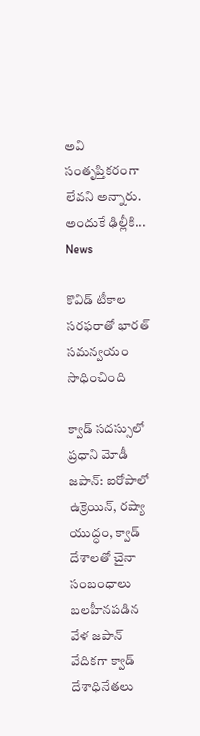అవి సంతృప్తికరంగా లేవని అన్నారు. అందుకే ఢిల్లీకి...
News

కొవిడ్ టీకాల సరఫరాతో భారత్ సమన్వయం సాధించింది

క్వాడ్ సదస్సులో ప్రధాని మోడీ జ‌పాన్‌: ఐరోపాలో ఉక్రెయిన్‌, రష్యా యుద్ధం, క్వాడ్ దేశాలతో చైనా సంబంధాలు బలహీనపడిన వేళ జపాన్ వేదికగా క్వాడ్ దేశాధినేతలు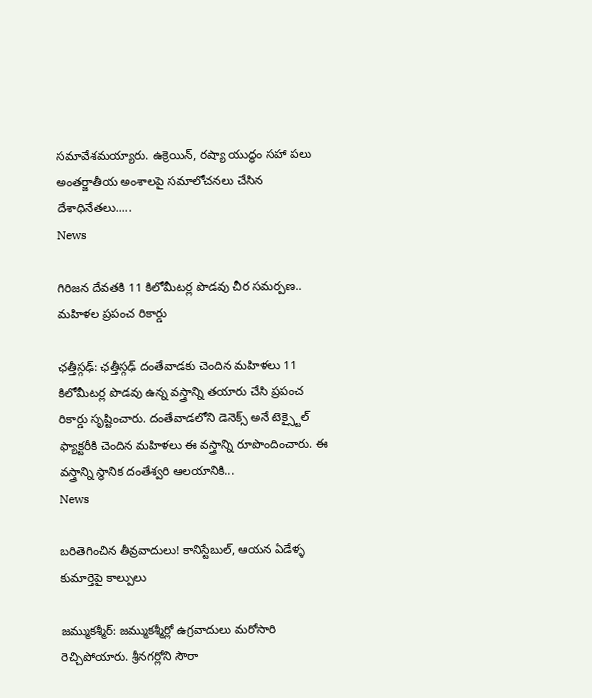సమావేశమయ్యారు. ఉక్రెయిన్, రష్యా యుద్ధం సహా పలు అంతర్జాతీయ అంశాలపై సమాలోచనలు చేసిన దేశాధినేతలు.....
News

గిరిజన దేవతకి 11 కిలోమీటర్ల పొడవు చీర స‌మ‌ర్ప‌ణ‌.. మహిళల ప్రపంచ రికార్డు

ఛత్తీస్గఢ్: ఛత్తీస్గఢ్ దంతేవాడకు చెందిన మహిళలు 11 కిలోమీటర్ల పొడవు ఉన్న వస్త్రాన్ని తయారు చేసి ప్రపంచ రికార్డు సృష్టించారు. దంతేవాడలోని డెనెక్స్ అనే టెక్స్టైల్ ఫ్యాక్టరీకి చెందిన మహిళలు ఈ వస్త్రాన్ని రూపొందించారు. ఈ వస్త్రాన్ని స్థానిక దంతేశ్వరి ఆలయానికి...
News

బరితెగించిన తీవ్రవాదులు! కానిస్టేబుల్, ఆయన ఏడేళ్ళ‌ కుమార్తెపై కాల్పులు

జమ్ముకశ్మీర్: జమ్ముకశ్మీర్లో ఉగ్రవాదులు మరోసారి రెచ్చిపోయారు. శ్రీనగర్లోని సౌరా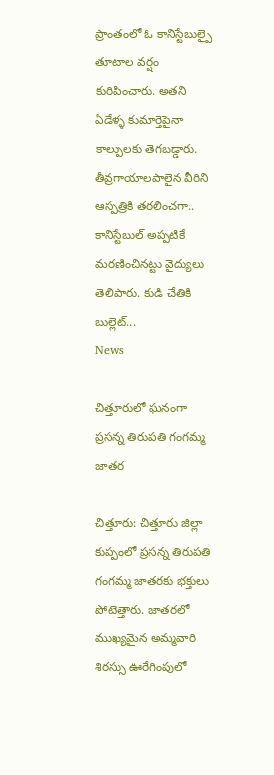ప్రాంతంలో ఓ కానిస్టేబుల్పై తూటాల వర్షం కురిపించారు. అతని ఏడేళ్ళ‌ కుమార్తెపైనా కాల్పులకు తెగబడ్డారు. తీవ్రగాయాలపాలైన వీరిని ఆస్పత్రికి తరలించగా.. కానిస్టేబుల్ అప్పటికే మరణించినట్టు వైద్యులు తెలిపారు. కుడి చేతికి బుల్లెట్...
News

చిత్తూరులో ఘనంగా ప్రసన్న తిరుపతి గంగమ్మ జాతర

చిత్తూరు: చిత్తూరు జిల్లా కుప్పంలో ప్రసన్న తిరుపతి గంగమ్మ జాతరకు భక్తులు పోటెత్తారు. జాతరలో ముఖ్యమైన అమ్మవారి శిరస్సు ఊరేగింపులో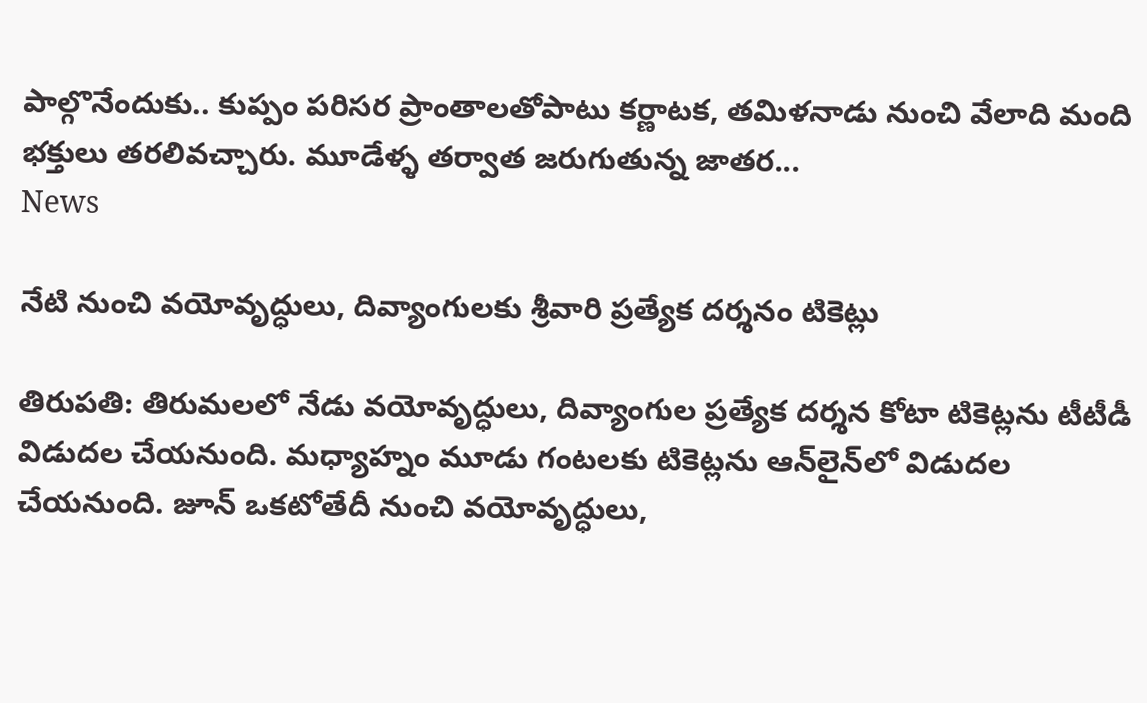పాల్గొనేందుకు.. కుప్పం పరిసర ప్రాంతాలతోపాటు కర్ణాటక, తమిళనాడు నుంచి వేలాది మంది భక్తులు తరలివచ్చారు. మూడేళ్ళ తర్వాత జరుగుతున్న జాతర...
News

నేటి నుంచి వయోవృద్ధులు, దివ్యాంగులకు శ్రీవారి ప్రత్యేక దర్శనం టికెట్లు

తిరుప‌తి: తిరుమలలో నేడు వయోవృద్ధులు, దివ్యాంగుల ప్రత్యేక దర్శన కోటా టికెట్లను టీటీడీ విడుదల చేయనుంది. మధ్యాహ్నం మూడు గంటలకు టికెట్లను ఆన్‌లైన్‌లో విడుదల చేయనుంది. జూన్ ఒక‌టోతేదీ నుంచి వయోవృద్ధులు,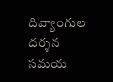దివ్యాంగుల దర్శన సమయ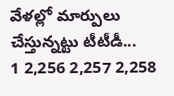వేళల్లో మార్పులు చేస్తున్నట్టు టీటీడీ...
1 2,256 2,257 2,258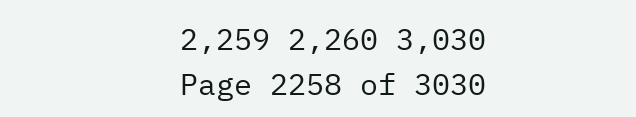2,259 2,260 3,030
Page 2258 of 3030